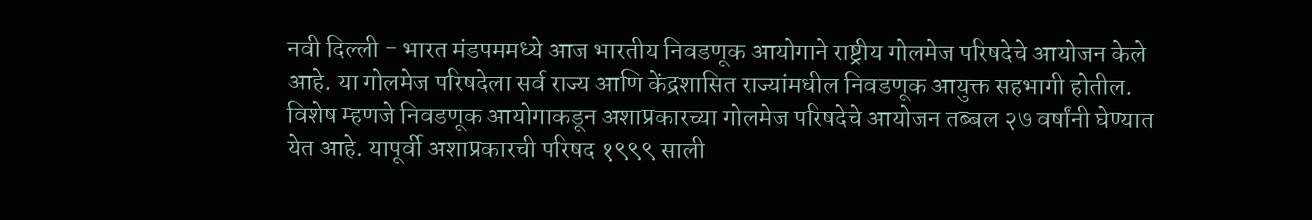नवी दिल्ली - भारत मंडपममध्ये आज भारतीय निवडणूक आयोगाने राष्ट्रीय गोलमेज परिषदेचे आयोजन केले आहे. या गोलमेज परिषदेला सर्व राज्य आणि केंद्रशासित राज्यांमधील निवडणूक आयुक्त सहभागी होतील. विशेष म्हणजे निवडणूक आयोगाकडून अशाप्रकारच्या गोलमेज परिषदेचे आयोजन तब्बल २७ वर्षांनी घेण्यात येत आहे. यापूर्वी अशाप्रकारची परिषद १९९९ साली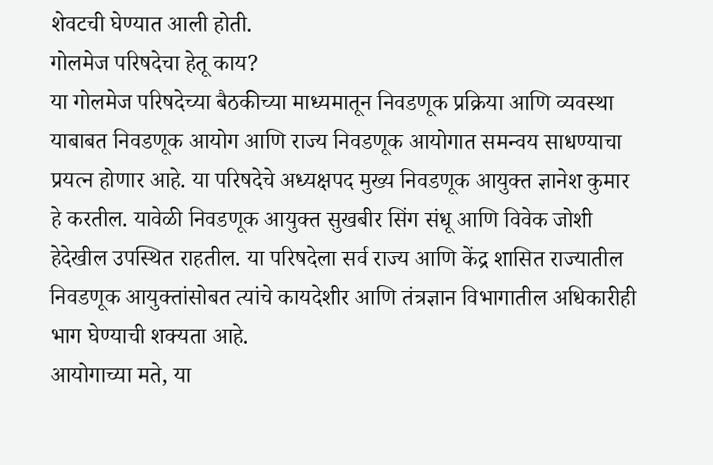शेवटची घेण्यात आली होती.
गोलमेज परिषदेचा हेतू काय?
या गोलमेज परिषदेच्या बैठकीच्या माध्यमातून निवडणूक प्रक्रिया आणि व्यवस्था याबाबत निवडणूक आयोग आणि राज्य निवडणूक आयोगात समन्वय साधण्याचा प्रयत्न होणार आहे. या परिषदेचे अध्यक्षपद मुख्य निवडणूक आयुक्त ज्ञानेश कुमार हे करतील. यावेळी निवडणूक आयुक्त सुखबीर सिंग संधू आणि विवेक जोशी हेदेखील उपस्थित राहतील. या परिषदेला सर्व राज्य आणि केंद्र शासित राज्यातील निवडणूक आयुक्तांसोबत त्यांचे कायदेशीर आणि तंत्रज्ञान विभागातील अधिकारीही भाग घेण्याची शक्यता आहे.
आयोगाच्या मते, या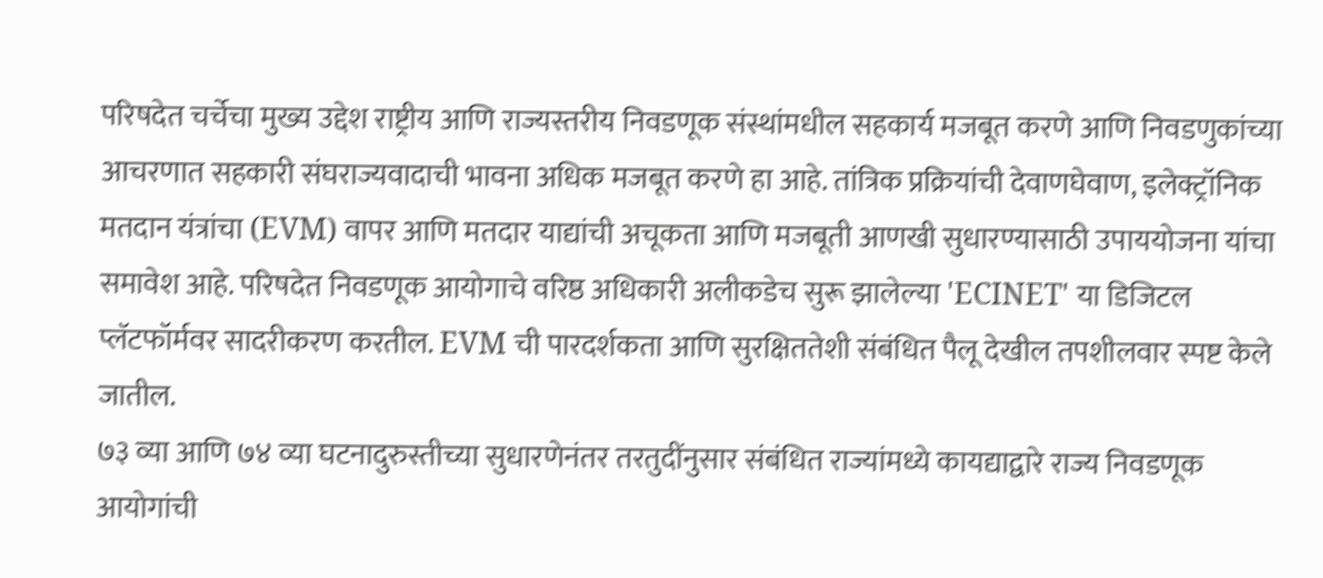परिषदेत चर्चेचा मुख्य उद्देश राष्ट्रीय आणि राज्यस्तरीय निवडणूक संस्थांमधील सहकार्य मजबूत करणे आणि निवडणुकांच्या आचरणात सहकारी संघराज्यवादाची भावना अधिक मजबूत करणे हा आहे. तांत्रिक प्रक्रियांची देवाणघेवाण, इलेक्ट्रॉनिक मतदान यंत्रांचा (EVM) वापर आणि मतदार याद्यांची अचूकता आणि मजबूती आणखी सुधारण्यासाठी उपाययोजना यांचा समावेश आहे. परिषदेत निवडणूक आयोगाचे वरिष्ठ अधिकारी अलीकडेच सुरू झालेल्या 'ECINET' या डिजिटल प्लॅटफॉर्मवर सादरीकरण करतील. EVM ची पारदर्शकता आणि सुरक्षिततेशी संबंधित पैलू देखील तपशीलवार स्पष्ट केले जातील.
७३ व्या आणि ७४ व्या घटनादुरुस्तीच्या सुधारणेनंतर तरतुदींनुसार संबंधित राज्यांमध्ये कायद्याद्वारे राज्य निवडणूक आयोगांची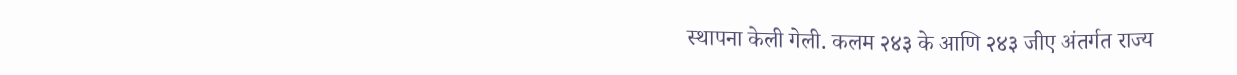स्थापना केली गेली. कलम २४३ के आणि २४३ जीए अंतर्गत राज्य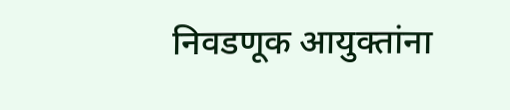निवडणूक आयुक्तांना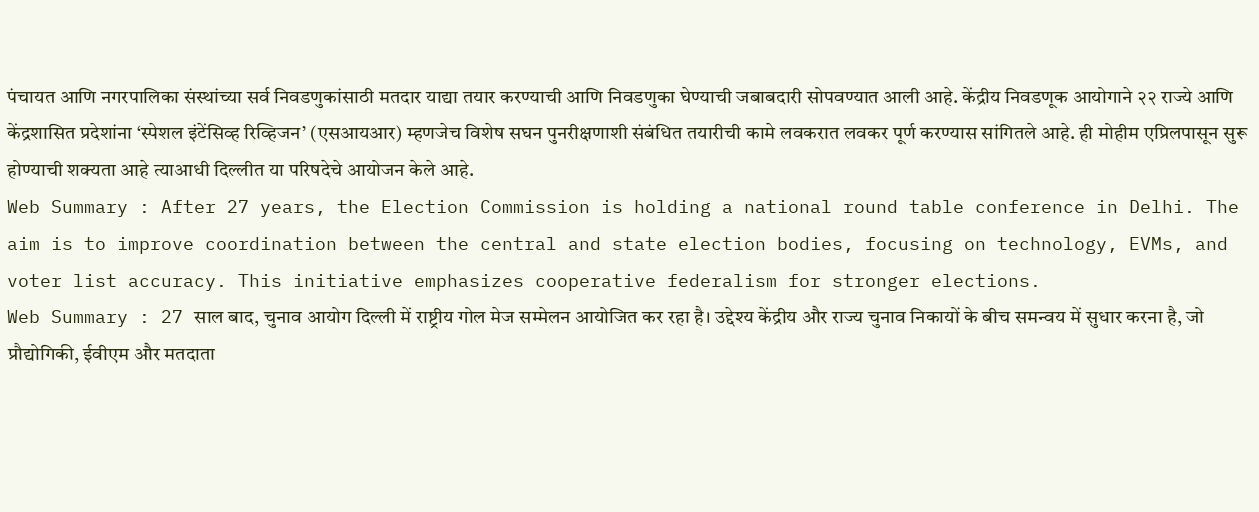पंचायत आणि नगरपालिका संस्थांच्या सर्व निवडणुकांसाठी मतदार याद्या तयार करण्याची आणि निवडणुका घेण्याची जबाबदारी सोपवण्यात आली आहे. केंद्रीय निवडणूक आयोगाने २२ राज्ये आणि केंद्रशासित प्रदेशांना ‘स्पेशल इंटेंसिव्ह रिव्हिजन’ (एसआयआर) म्हणजेच विशेष सघन पुनरीक्षणाशी संबंधित तयारीची कामे लवकरात लवकर पूर्ण करण्यास सांगितले आहे. ही मोहीम एप्रिलपासून सुरू होण्याची शक्यता आहे त्याआधी दिल्लीत या परिषदेचे आयोजन केले आहे.
Web Summary : After 27 years, the Election Commission is holding a national round table conference in Delhi. The aim is to improve coordination between the central and state election bodies, focusing on technology, EVMs, and voter list accuracy. This initiative emphasizes cooperative federalism for stronger elections.
Web Summary : 27 साल बाद, चुनाव आयोग दिल्ली में राष्ट्रीय गोल मेज सम्मेलन आयोजित कर रहा है। उद्देश्य केंद्रीय और राज्य चुनाव निकायों के बीच समन्वय में सुधार करना है, जो प्रौद्योगिकी, ईवीएम और मतदाता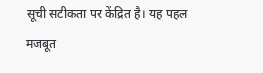सूची सटीकता पर केंद्रित है। यह पहल मजबूत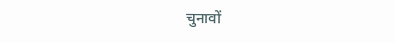चुनावों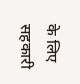के लिए सहकारी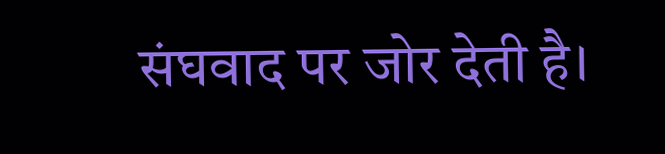संघवाद पर जोर देती है।